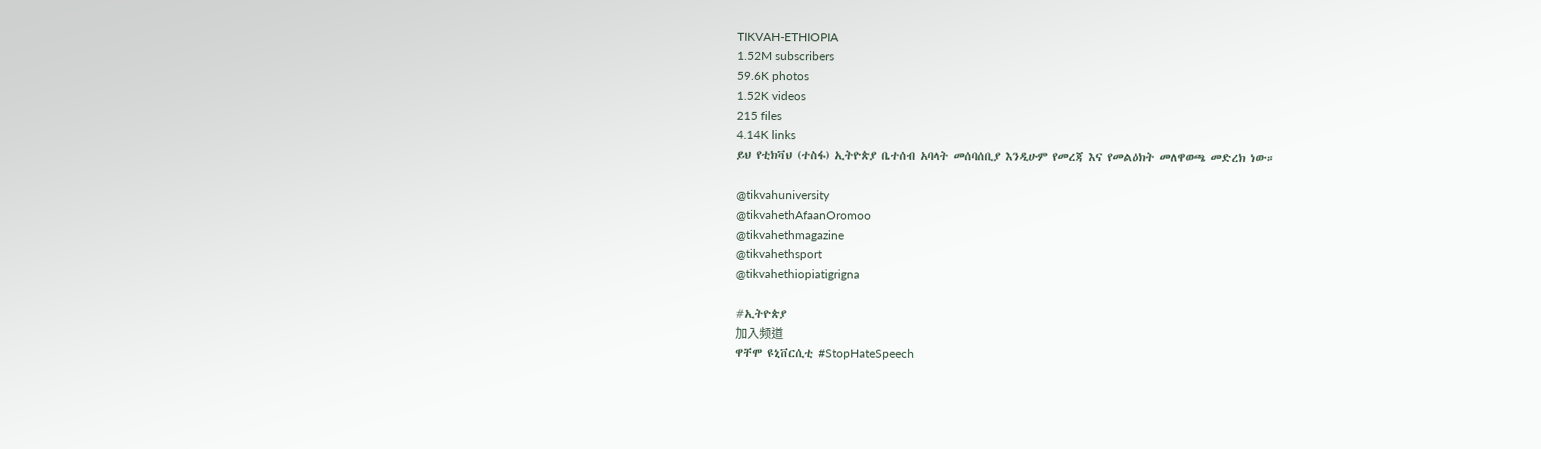TIKVAH-ETHIOPIA
1.52M subscribers
59.6K photos
1.52K videos
215 files
4.14K links
ይህ የቲክቫህ (ተስፋ) ኢትዮጵያ ቤተሰብ አባላት መሰባሰቢያ እንዲሁም የመረጃ እና የመልዕክት መለዋወጫ መድረክ ነው።

@tikvahuniversity
@tikvahethAfaanOromoo
@tikvahethmagazine
@tikvahethsport
@tikvahethiopiatigrigna

#ኢትዮጵያ
加入频道
ዋቸሞ ዩኒቨርሲቲ #StopHateSpeech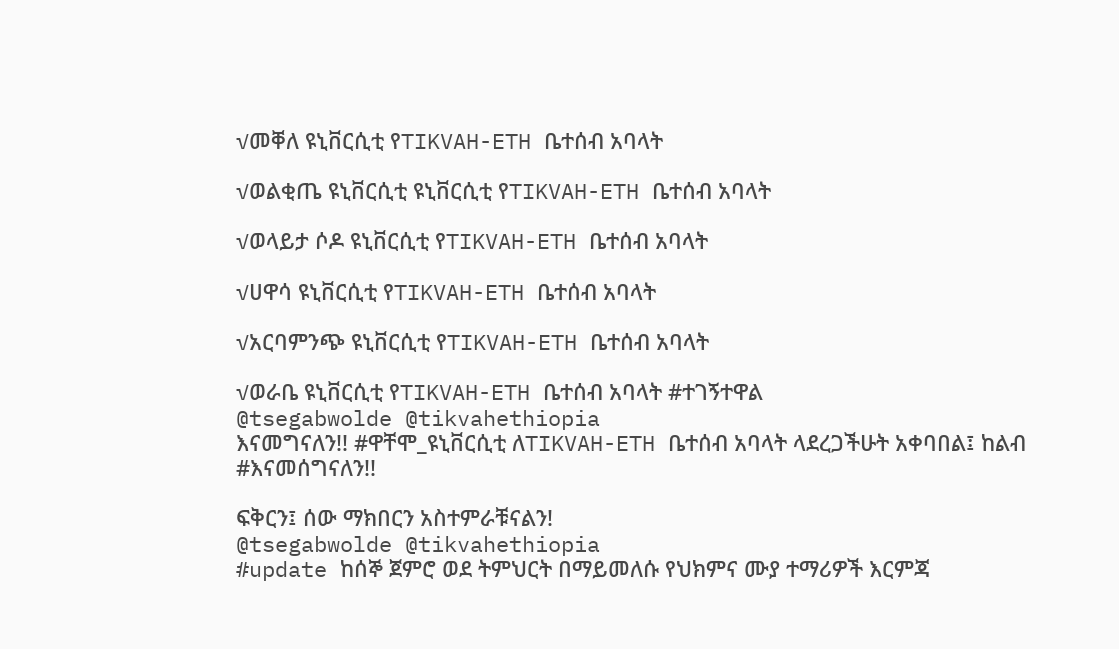√መቐለ ዩኒቨርሲቲ የTIKVAH-ETH ቤተሰብ አባላት

√ወልቂጤ ዩኒቨርሲቲ ዩኒቨርሲቲ የTIKVAH-ETH ቤተሰብ አባላት

√ወላይታ ሶዶ ዩኒቨርሲቲ የTIKVAH-ETH ቤተሰብ አባላት

√ሀዋሳ ዩኒቨርሲቲ የTIKVAH-ETH ቤተሰብ አባላት

√አርባምንጭ ዩኒቨርሲቲ የTIKVAH-ETH ቤተሰብ አባላት

√ወራቤ ዩኒቨርሲቲ የTIKVAH-ETH ቤተሰብ አባላት #ተገኝተዋል
@tsegabwolde @tikvahethiopia
እናመግናለን!! #ዋቸሞ_ዩኒቨርሲቲ ለTIKVAH-ETH ቤተሰብ አባላት ላደረጋችሁት አቀባበል፤ ከልብ #እናመሰግናለን!!

ፍቅርን፤ ሰው ማክበርን አስተምራቹናልን!
@tsegabwolde @tikvahethiopia
#update ከሰኞ ጀምሮ ወደ ትምህርት በማይመለሱ የህክምና ሙያ ተማሪዎች እርምጃ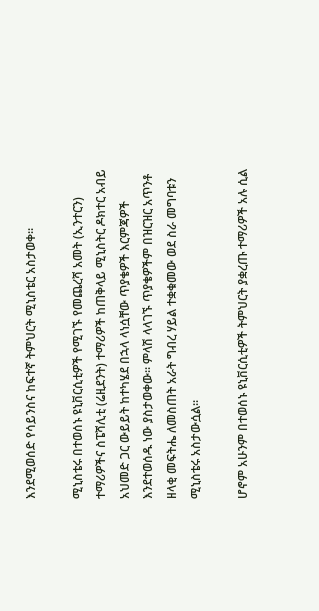እንደሚወሰድ የሳይንስና ከፍተኛ ትምህርት ሚኒስቴር አስታወቀ፡፡

ሚኒስቴሩ በተወሰኑ ዩኒቨርሲቲዎች የሚገኙ የመጨረሻ አመት (ኢንተርን) ተማሪዎችና ስፔሻሊቲ (ሬዚደንት) ተማሪዎች ከጠቅላይ ሚኒስትር ዶክተር አብይ አህመድ ጋር ውይይት ከተካሄደ በኋላ ላነሷቸው ጥያቄዎች እርምጃዎች እንደተወሰዱ ነው ያስታወቀው፡፡ ምላሽ ላላገኙ ጥያቄዎችም በዝርዝር አጥንቶ ዘላቂ መፍትሔ ለመስጠት አራት ግብረ ሃይል ተቋቁመው ወደ ስራ መግባቱን ሚኒስቴሩ አስታውሷል፡፡

ሆኖም አሁንም በተወሰኑ ዩኒቨርሲቲዎች ትምህርት ያቋረጡ ተማሪዎች አሉ ሲል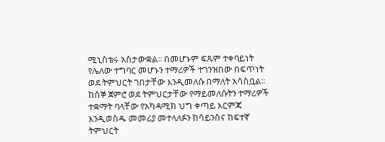ሚኒስቴሩ አስታውቋል፡፡ በመሆኑም ፍጹም ተቀባይነት የሌለው ተግባር መሆኑን ተማሪዎች ተገንዝበው በፍጥነት ወደ ትምህርት ገበታቸው እንዲመለሱ በማለት አሳስቧል፡፡ ከሰኞ ጀምሮ ወደ ትምህርታቸው የማይመለሱትን ተማሪዎች ተቋማት ባላቸው የአካዳሚክ ህግ ቀጣይ እርምጃ እንዲወስዱ መመሪያ መተላለፉን ከሳይንስና ከፍተኛ ትምህርት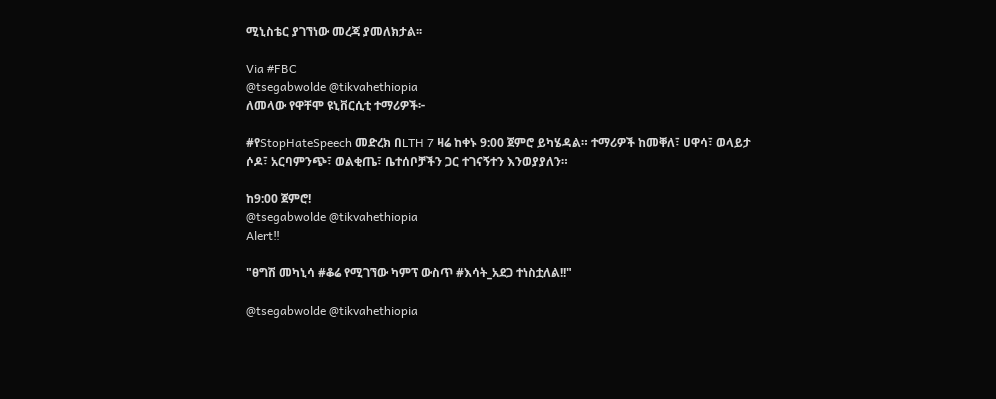ሚኒስቴር ያገኘነው መረጃ ያመለክታል፡፡

Via #FBC
@tsegabwolde @tikvahethiopia
ለመላው የዋቸሞ ዩኒቨርሲቲ ተማሪዎች፦

#የStopHateSpeech መድረክ በLTH 7 ዛሬ ከቀኑ 9:00 ጀምሮ ይካሄዳል። ተማሪዎች ከመቐለ፣ ሀዋሳ፣ ወላይታ ሶዶ፣ አርባምንጭ፣ ወልቂጤ፣ ቤተሰቦቻችን ጋር ተገናኝተን እንወያያለን።

ከ9:00 ጀምሮ!
@tsegabwolde @tikvahethiopia
Alert‼

"ፀግሽ መካኒሳ #ቆሬ የሚገኘው ካምፕ ውስጥ #እሳት_አደጋ ተነስቷለል!!"

@tsegabwolde @tikvahethiopia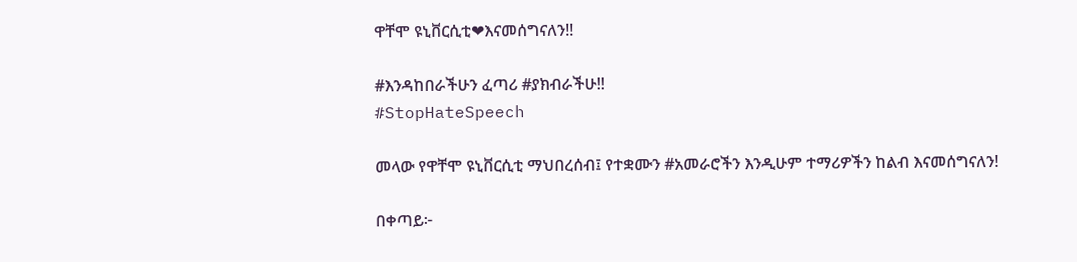ዋቸሞ ዩኒቨርሲቲ❤እናመሰግናለን!!

#እንዳከበራችሁን ፈጣሪ #ያክብራችሁ!!
#StopHateSpeech

መላው የዋቸሞ ዩኒቨርሲቲ ማህበረሰብ፤ የተቋሙን #አመራሮችን እንዲሁም ተማሪዎችን ከልብ እናመሰግናለን!

በቀጣይ፦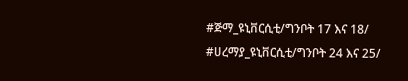#ጅማ_ዩኒቨርሲቲ/ግንቦት 17 እና 18/
#ሀረማያ_ዩኒቨርሲቲ/ግንቦት 24 እና 25/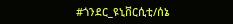#ጎንደር_ዩኒቨርሲቲ/ሰኔ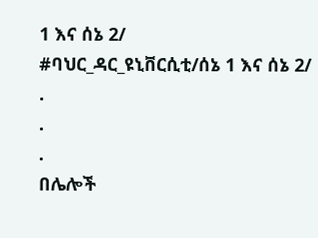1 እና ሰኔ 2/
#ባህር_ዳር_ዩኒቨርሲቲ/ሰኔ 1 እና ሰኔ 2/
.
.
.
በሌሎች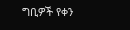ግቢዎች የቀን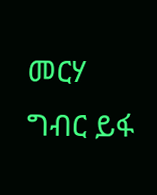መርሃ ግብር ይፋ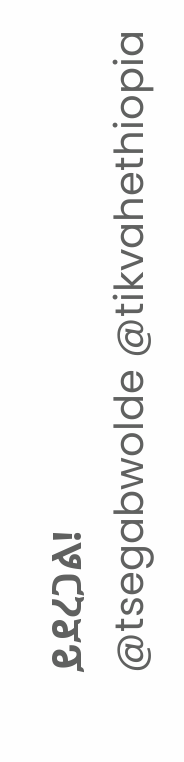ይደረጋል!
@tsegabwolde @tikvahethiopia